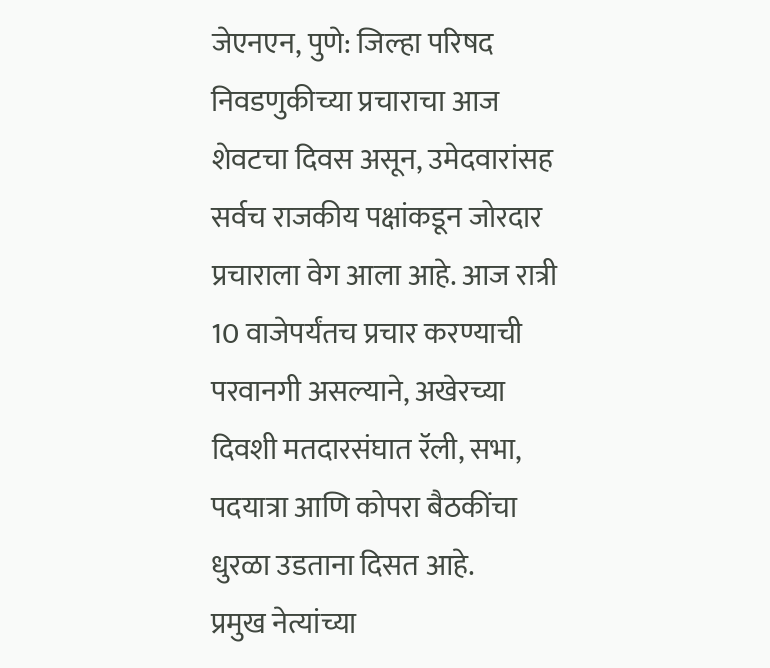जेएनएन, पुणे: जिल्हा परिषद निवडणुकीच्या प्रचाराचा आज शेवटचा दिवस असून, उमेदवारांसह सर्वच राजकीय पक्षांकडून जोरदार प्रचाराला वेग आला आहे. आज रात्री 10 वाजेपर्यंतच प्रचार करण्याची परवानगी असल्याने, अखेरच्या दिवशी मतदारसंघात रॅली, सभा, पदयात्रा आणि कोपरा बैठकींचा धुरळा उडताना दिसत आहे.
प्रमुख नेत्यांच्या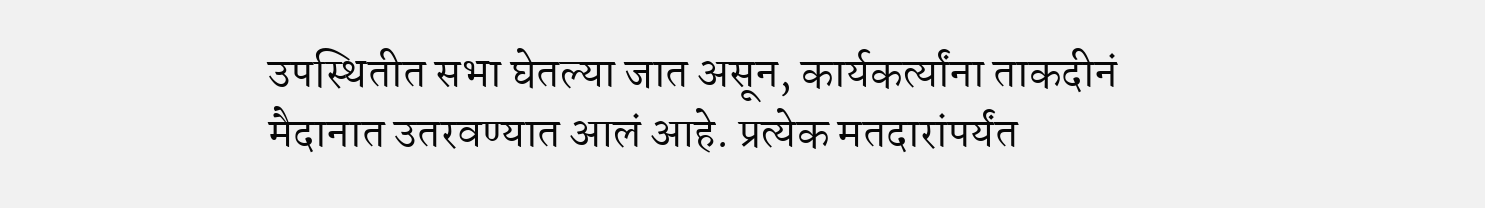उपस्थितीत सभा घेतल्या जात असून, कार्यकर्त्यांना ताकदीनं मैदानात उतरवण्यात आलं आहे. प्रत्येक मतदारांपर्यंत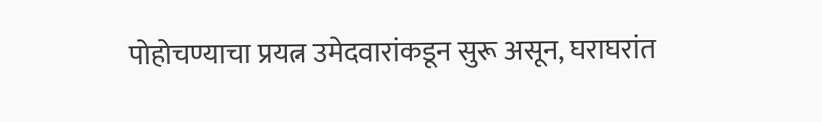पोहोचण्याचा प्रयत्न उमेदवारांकडून सुरू असून, घराघरांत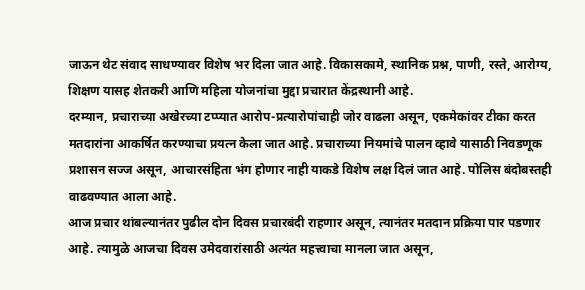जाऊन थेट संवाद साधण्यावर विशेष भर दिला जात आहे. विकासकामे, स्थानिक प्रश्न, पाणी, रस्ते, आरोग्य, शिक्षण यासह शेतकरी आणि महिला योजनांचा मुद्दा प्रचारात केंद्रस्थानी आहे.
दरम्यान, प्रचाराच्या अखेरच्या टप्प्यात आरोप-प्रत्यारोपांचाही जोर वाढला असून, एकमेकांवर टीका करत मतदारांना आकर्षित करण्याचा प्रयत्न केला जात आहे. प्रचाराच्या नियमांचे पालन व्हावे यासाठी निवडणूक प्रशासन सज्ज असून, आचारसंहिता भंग होणार नाही याकडे विशेष लक्ष दिलं जात आहे. पोलिस बंदोबस्तही वाढवण्यात आला आहे.
आज प्रचार थांबल्यानंतर पुढील दोन दिवस प्रचारबंदी राहणार असून, त्यानंतर मतदान प्रक्रिया पार पडणार आहे. त्यामुळे आजचा दिवस उमेदवारांसाठी अत्यंत महत्त्वाचा मानला जात असून,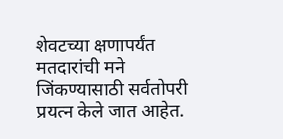शेवटच्या क्षणापर्यंत मतदारांची मने जिंकण्यासाठी सर्वतोपरी प्रयत्न केले जात आहेत.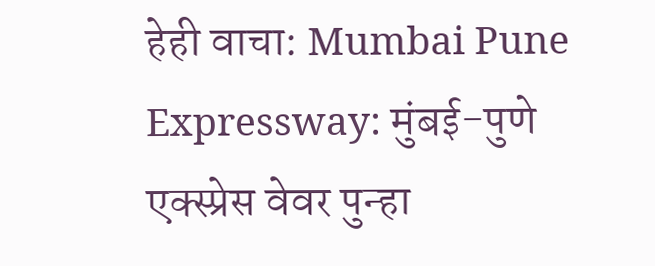हेही वाचा: Mumbai Pune Expressway: मुंबई-पुणे एक्स्प्रेस वेवर पुन्हा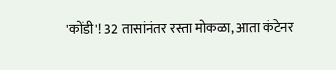'कोंडी'! 32 तासांनंतर रस्ता मोकळा, आता कंटेनर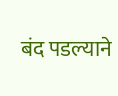बंद पडल्याने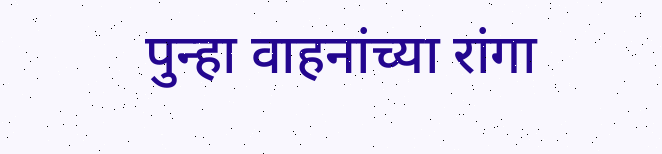पुन्हा वाहनांच्या रांगा